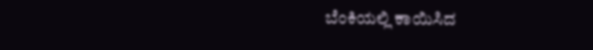ಬೆಂಕಿಯಲ್ಲಿ ಕಾಯಿಸಿದ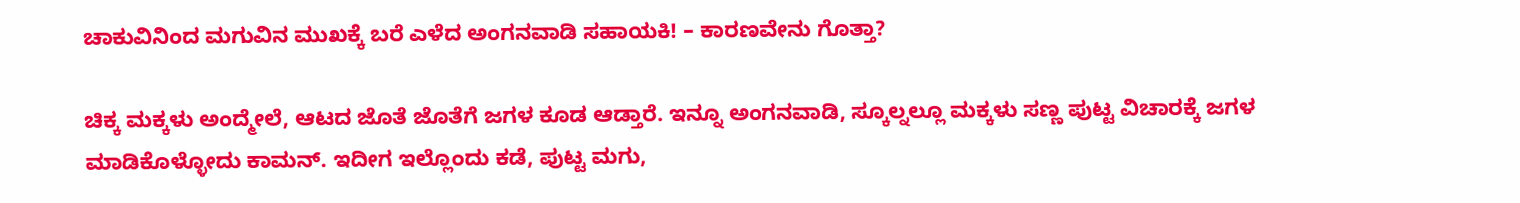ಚಾಕುವಿನಿಂದ ಮಗುವಿನ ಮುಖಕ್ಕೆ ಬರೆ ಎಳೆದ ಅಂಗನವಾಡಿ ಸಹಾಯಕಿ! – ಕಾರಣವೇನು ಗೊತ್ತಾ?

ಚಿಕ್ಕ ಮಕ್ಕಳು ಅಂದ್ಮೇಲೆ, ಆಟದ ಜೊತೆ ಜೊತೆಗೆ ಜಗಳ ಕೂಡ ಆಡ್ತಾರೆ. ಇನ್ನೂ ಅಂಗನವಾಡಿ, ಸ್ಕೂಲ್ನಲ್ಲೂ ಮಕ್ಕಳು ಸಣ್ಣ ಪುಟ್ಟ ವಿಚಾರಕ್ಕೆ ಜಗಳ ಮಾಡಿಕೊಳ್ಳೋದು ಕಾಮನ್. ಇದೀಗ ಇಲ್ಲೊಂದು ಕಡೆ, ಪುಟ್ಟ ಮಗು,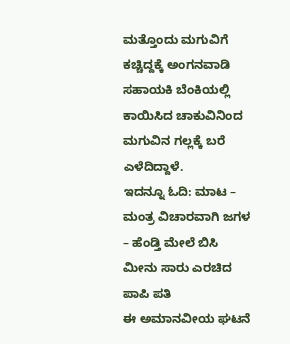ಮತ್ತೊಂದು ಮಗುವಿಗೆ ಕಚ್ಚಿದ್ದಕ್ಕೆ ಅಂಗನವಾಡಿ ಸಹಾಯಕಿ ಬೆಂಕಿಯಲ್ಲಿ ಕಾಯಿಸಿದ ಚಾಕುವಿನಿಂದ ಮಗುವಿನ ಗಲ್ಲಕ್ಕೆ ಬರೆ ಎಳೆದಿದ್ದಾಳೆ.
ಇದನ್ನೂ ಓದಿ: ಮಾಟ – ಮಂತ್ರ ವಿಚಾರವಾಗಿ ಜಗಳ – ಹೆಂಡ್ತಿ ಮೇಲೆ ಬಿಸಿ ಮೀನು ಸಾರು ಎರಚಿದ ಪಾಪಿ ಪತಿ
ಈ ಅಮಾನವೀಯ ಘಟನೆ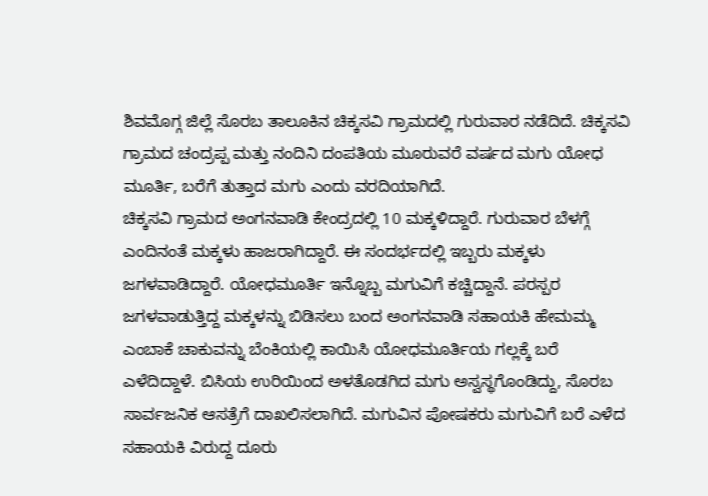ಶಿವಮೊಗ್ಗ ಜಿಲ್ಲೆ ಸೊರಬ ತಾಲೂಕಿನ ಚಿಕ್ಕಸವಿ ಗ್ರಾಮದಲ್ಲಿ ಗುರುವಾರ ನಡೆದಿದೆ. ಚಿಕ್ಕಸವಿ ಗ್ರಾಮದ ಚಂದ್ರಪ್ಪ ಮತ್ತು ನಂದಿನಿ ದಂಪತಿಯ ಮೂರುವರೆ ವರ್ಷದ ಮಗು ಯೋಧ ಮೂರ್ತಿ, ಬರೆಗೆ ತುತ್ತಾದ ಮಗು ಎಂದು ವರದಿಯಾಗಿದೆ.
ಚಿಕ್ಕಸವಿ ಗ್ರಾಮದ ಅಂಗನವಾಡಿ ಕೇಂದ್ರದಲ್ಲಿ 10 ಮಕ್ಕಳಿದ್ದಾರೆ. ಗುರುವಾರ ಬೆಳಗ್ಗೆ ಎಂದಿನಂತೆ ಮಕ್ಕಳು ಹಾಜರಾಗಿದ್ದಾರೆ. ಈ ಸಂದರ್ಭದಲ್ಲಿ ಇಬ್ಬರು ಮಕ್ಕಳು ಜಗಳವಾಡಿದ್ದಾರೆ. ಯೋಧಮೂರ್ತಿ ಇನ್ನೊಬ್ಬ ಮಗುವಿಗೆ ಕಚ್ಚಿದ್ದಾನೆ. ಪರಸ್ಪರ ಜಗಳವಾಡುತ್ತಿದ್ದ ಮಕ್ಕಳನ್ನು ಬಿಡಿಸಲು ಬಂದ ಅಂಗನವಾಡಿ ಸಹಾಯಕಿ ಹೇಮಮ್ಮ ಎಂಬಾಕೆ ಚಾಕುವನ್ನು ಬೆಂಕಿಯಲ್ಲಿ ಕಾಯಿಸಿ ಯೋಧಮೂರ್ತಿಯ ಗಲ್ಲಕ್ಕೆ ಬರೆ ಎಳೆದಿದ್ದಾಳೆ. ಬಿಸಿಯ ಉರಿಯಿಂದ ಅಳತೊಡಗಿದ ಮಗು ಅಸ್ವಸ್ಥಗೊಂಡಿದ್ದು, ಸೊರಬ ಸಾರ್ವಜನಿಕ ಆಸತ್ರೆಗೆ ದಾಖಲಿಸಲಾಗಿದೆ. ಮಗುವಿನ ಪೋಷಕರು ಮಗುವಿಗೆ ಬರೆ ಎಳೆದ ಸಹಾಯಕಿ ವಿರುದ್ದ ದೂರು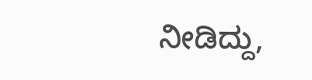ನೀಡಿದ್ದು,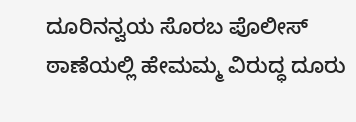ದೂರಿನನ್ವಯ ಸೊರಬ ಪೊಲೀಸ್ ಠಾಣೆಯಲ್ಲಿ ಹೇಮಮ್ಮ ವಿರುದ್ಧ ದೂರು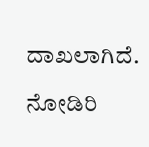ದಾಖಲಾಗಿದೆ.

ನೋಡಿರಿ